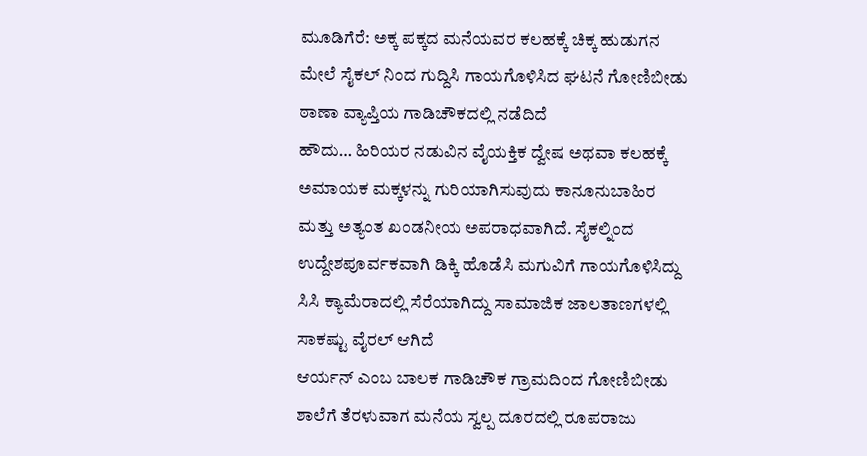ಮೂಡಿಗೆರೆ: ಅಕ್ಕ ಪಕ್ಕದ ಮನೆಯವರ ಕಲಹಕ್ಕೆ ಚಿಕ್ಕ ಹುಡುಗನ ಮೇಲೆ ಸೈಕಲ್ ನಿಂದ ಗುದ್ದಿಸಿ ಗಾಯಗೊಳಿಸಿದ ಘಟನೆ ಗೋಣಿಬೀಡು ಠಾಣಾ ವ್ಯಾಪ್ತಿಯ ಗಾಡಿಚೌಕದಲ್ಲಿ ನಡೆದಿದೆ
ಹೌದು… ಹಿರಿಯರ ನಡುವಿನ ವೈಯಕ್ತಿಕ ದ್ವೇಷ ಅಥವಾ ಕಲಹಕ್ಕೆ ಅಮಾಯಕ ಮಕ್ಕಳನ್ನು ಗುರಿಯಾಗಿಸುವುದು ಕಾನೂನುಬಾಹಿರ ಮತ್ತು ಅತ್ಯಂತ ಖಂಡನೀಯ ಅಪರಾಧವಾಗಿದೆ. ಸೈಕಲ್ನಿಂದ ಉದ್ದೇಶಪೂರ್ವಕವಾಗಿ ಡಿಕ್ಕಿ ಹೊಡೆಸಿ ಮಗುವಿಗೆ ಗಾಯಗೊಳಿಸಿದ್ದು ಸಿಸಿ ಕ್ಯಾಮೆರಾದಲ್ಲಿ ಸೆರೆಯಾಗಿದ್ದು ಸಾಮಾಜಿಕ ಜಾಲತಾಣಗಳಲ್ಲಿ ಸಾಕಷ್ಟು ವೈರಲ್ ಆಗಿದೆ
ಆರ್ಯನ್ ಎಂಬ ಬಾಲಕ ಗಾಡಿಚೌಕ ಗ್ರಾಮದಿಂದ ಗೋಣಿಬೀಡು ಶಾಲೆಗೆ ತೆರಳುವಾಗ ಮನೆಯ ಸ್ವಲ್ಪ ದೂರದಲ್ಲಿ ರೂಪರಾಜು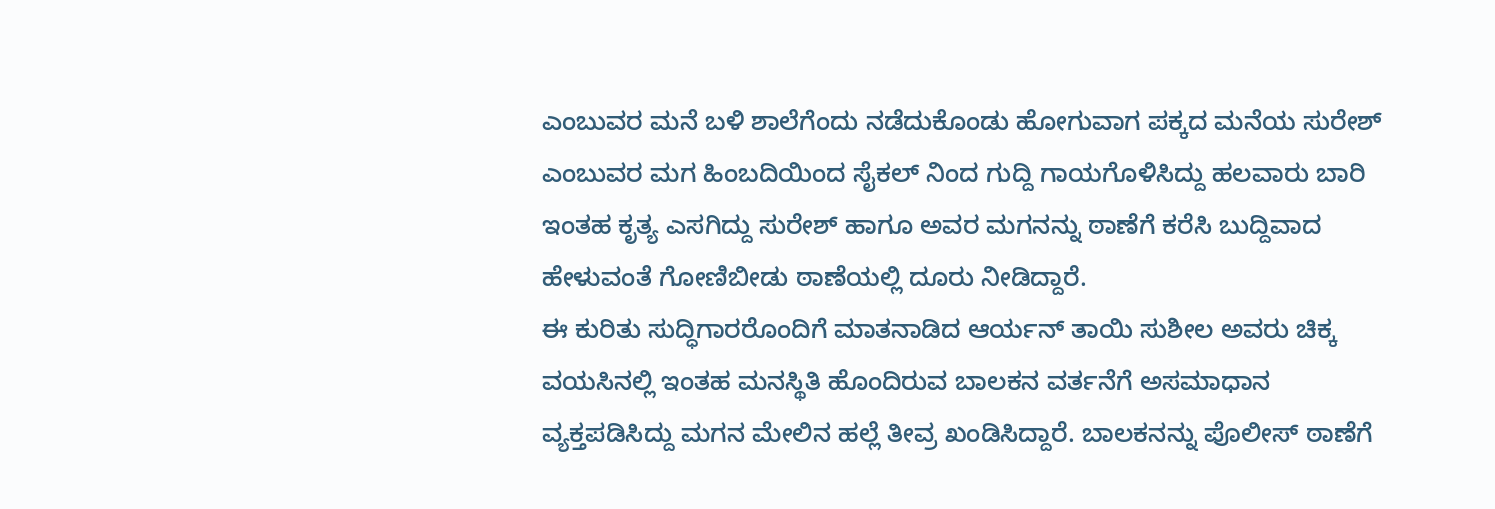ಎಂಬುವರ ಮನೆ ಬಳಿ ಶಾಲೆಗೆಂದು ನಡೆದುಕೊಂಡು ಹೋಗುವಾಗ ಪಕ್ಕದ ಮನೆಯ ಸುರೇಶ್ ಎಂಬುವರ ಮಗ ಹಿಂಬದಿಯಿಂದ ಸೈಕಲ್ ನಿಂದ ಗುದ್ದಿ ಗಾಯಗೊಳಿಸಿದ್ದು ಹಲವಾರು ಬಾರಿ ಇಂತಹ ಕೃತ್ಯ ಎಸಗಿದ್ದು ಸುರೇಶ್ ಹಾಗೂ ಅವರ ಮಗನನ್ನು ಠಾಣೆಗೆ ಕರೆಸಿ ಬುದ್ದಿವಾದ ಹೇಳುವಂತೆ ಗೋಣಿಬೀಡು ಠಾಣೆಯಲ್ಲಿ ದೂರು ನೀಡಿದ್ದಾರೆ.
ಈ ಕುರಿತು ಸುದ್ಧಿಗಾರರೊಂದಿಗೆ ಮಾತನಾಡಿದ ಆರ್ಯನ್ ತಾಯಿ ಸುಶೀಲ ಅವರು ಚಿಕ್ಕ ವಯಸಿನಲ್ಲಿ ಇಂತಹ ಮನಸ್ಥಿತಿ ಹೊಂದಿರುವ ಬಾಲಕನ ವರ್ತನೆಗೆ ಅಸಮಾಧಾನ ವ್ಯಕ್ತಪಡಿಸಿದ್ದು ಮಗನ ಮೇಲಿನ ಹಲ್ಲೆ ತೀವ್ರ ಖಂಡಿಸಿದ್ದಾರೆ. ಬಾಲಕನನ್ನು ಪೊಲೀಸ್ ಠಾಣೆಗೆ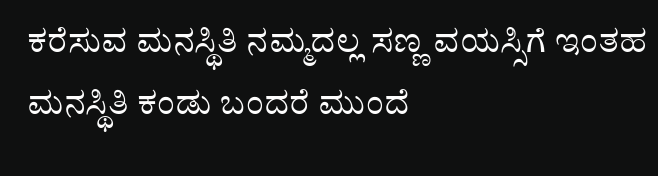ಕರೆಸುವ ಮನಸ್ಥಿತಿ ನಮ್ಮದಲ್ಲ ಸಣ್ಣ ವಯಸ್ಸಿಗೆ ಇಂತಹ ಮನಸ್ಥಿತಿ ಕಂಡು ಬಂದರೆ ಮುಂದೆ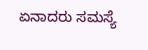ಏನಾದರು ಸಮಸ್ಯೆ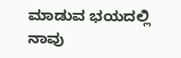ಮಾಡುವ ಭಯದಲ್ಲಿ ನಾವು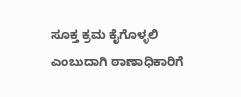ಸೂಕ್ತ ಕ್ರಮ ಕೈಗೊಳ್ಳಲಿ ಎಂಬುದಾಗಿ ಠಾಣಾಧಿಕಾರಿಗೆ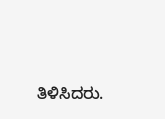ತಿಳಿಸಿದರು.